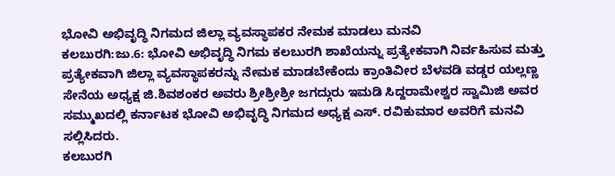ಭೋವಿ ಅಭಿವೃದ್ಧಿ ನಿಗಮದ ಜಿಲ್ಲಾ ವ್ಯವಸ್ಥಾಪಕರ ನೇಮಕ ಮಾಡಲು ಮನವಿ
ಕಲಬುರಗಿ:ಜು.6: ಭೋವಿ ಅಭಿವೃದ್ಧಿ ನಿಗಮ ಕಲಬುರಗಿ ಶಾಖೆಯನ್ನು ಪ್ರತ್ಯೇಕವಾಗಿ ನಿರ್ವಹಿಸುವ ಮತ್ತು ಪ್ರತ್ಯೇಕವಾಗಿ ಜಿಲ್ಲಾ ವ್ಯವಸ್ಥಾಪಕರನ್ನು ನೇಮಕ ಮಾಡಬೇಕೆಂದು ಕ್ರಾಂತಿವೀರ ಬೆಳವಡಿ ವಡ್ಡರ ಯಲ್ಲಣ್ಣ ಸೇನೆಯ ಅಧ್ಯಕ್ಷ ಜಿ.ಶಿವಶಂಕರ ಅವರು ಶ್ರೀಶ್ರೀಶ್ರೀ ಜಗದ್ಗುರು ಇಮಡಿ ಸಿದ್ದರಾಮೇಶ್ವರ ಸ್ವಾಮಿಜಿ ಅವರ ಸಮ್ಮುಖದಲ್ಲಿ ಕರ್ನಾಟಕ ಭೋವಿ ಅಭಿವೃದ್ಧಿ ನಿಗಮದ ಅಧ್ಯಕ್ಷ ಎಸ್. ರವಿಕುಮಾರ ಅವರಿಗೆ ಮನವಿ ಸಲ್ಲಿಸಿದರು.
ಕಲಬುರಗಿ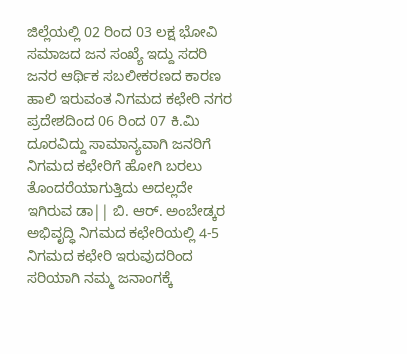ಜಿಲ್ಲೆಯಲ್ಲಿ 02 ರಿಂದ 03 ಲಕ್ಷ ಭೋವಿ ಸಮಾಜದ ಜನ ಸಂಖ್ಯೆ ಇದ್ದು ಸದರಿ ಜನರ ಆರ್ಥಿಕ ಸಬಲೀಕರಣದ ಕಾರಣ ಹಾಲಿ ಇರುವಂತ ನಿಗಮದ ಕಛೇರಿ ನಗರ ಪ್ರದೇಶದಿಂದ 06 ರಿಂದ 07 ಕಿ.ಮಿ ದೂರವಿದ್ದು ಸಾಮಾನ್ಯವಾಗಿ ಜನರಿಗೆ ನಿಗಮದ ಕಛೇರಿಗೆ ಹೋಗಿ ಬರಲು ತೊಂದರೆಯಾಗುತ್ತಿದು ಅದಲ್ಲದೇ ಇಗಿರುವ ಡಾ|| ಬಿ. ಆರ್. ಅಂಬೇಡ್ಕರ ಅಭಿವೃದ್ಧಿ ನಿಗಮದ ಕಛೇರಿಯಲ್ಲಿ 4-5 ನಿಗಮದ ಕಛೇರಿ ಇರುವುದರಿಂದ ಸರಿಯಾಗಿ ನಮ್ಮ ಜನಾಂಗಕ್ಕೆ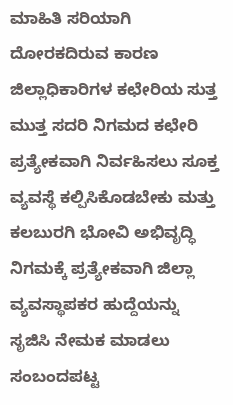ಮಾಹಿತಿ ಸರಿಯಾಗಿ ದೋರಕದಿರುವ ಕಾರಣ ಜಿಲ್ಲಾಧಿಕಾರಿಗಳ ಕಛೇರಿಯ ಸುತ್ತ ಮುತ್ತ ಸದರಿ ನಿಗಮದ ಕಛೇರಿ ಪ್ರತ್ಯೇಕವಾಗಿ ನಿರ್ವಹಿಸಲು ಸೂಕ್ತ ವ್ಯವಸ್ಥೆ ಕಲ್ಪಿಸಿಕೊಡಬೇಕು ಮತ್ತು ಕಲಬುರಗಿ ಭೋವಿ ಅಭಿವೃದ್ಧಿ ನಿಗಮಕ್ಕೆ ಪ್ರತ್ಯೇಕವಾಗಿ ಜಿಲ್ಲಾ ವ್ಯವಸ್ಥಾಪಕರ ಹುದ್ದೆಯನ್ನು ಸೃಜಿಸಿ ನೇಮಕ ಮಾಡಲು ಸಂಬಂದಪಟ್ಟ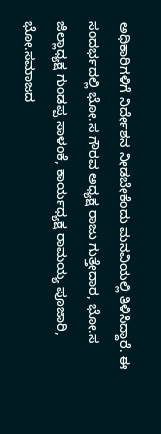ಅಧಿಕಾರಿಗಳಿಗೆ ನಿರ್ದೇಶನ ನೀಡಬೇಕೆಂದು ಮನವಿಯಲ್ಲಿ ತಿಳಿಸಿದ್ದಾರೆ. ಈ ಸಂದರ್ಭದಲ್ಲಿ ಭೋ.ಸ ಗೌರವ ಅಧ್ಯಕ್ಷ ರಾಜು ಗುತ್ತೇದಾರ, ಭೋ.ಸ ಜಿಲ್ಲಾಧ್ಯಕ್ಷ ಗುಂಡಪ್ಪ ಸಾಳಂಕೆ, ಕಾರ್ಯಧ್ಯಕ್ಷ ರಾಮಯ್ಯ ಪೂಜಾರಿ, ಭೋ.ಸಮಾಜದ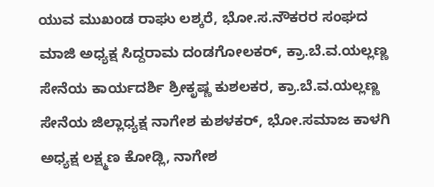ಯುವ ಮುಖಂಡ ರಾಘು ಲಶ್ಕರೆ, ಭೋ.ಸ.ನೌಕರರ ಸಂಘದ ಮಾಜಿ ಅಧ್ಯಕ್ಷ ಸಿದ್ದರಾಮ ದಂಡಗೋಲಕರ್, ಕ್ರಾ.ಬೆ.ವ.ಯಲ್ಲಣ್ಣ ಸೇನೆಯ ಕಾರ್ಯದರ್ಶಿ ಶ್ರೀಕೃಷ್ಣ ಕುಶಲಕರ, ಕ್ರಾ.ಬೆ.ವ.ಯಲ್ಲಣ್ಣ ಸೇನೆಯ ಜಿಲ್ಲಾಧ್ಯಕ್ಷ ನಾಗೇಶ ಕುಶಳಕರ್, ಭೋ.ಸಮಾಜ ಕಾಳಗಿ ಅಧ್ಯಕ್ಷ ಲಕ್ಷ್ಮಣ ಕೋಡ್ಲಿ, ನಾಗೇಶ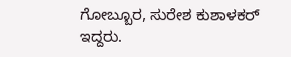ಗೋಬ್ಬೂರ, ಸುರೇಶ ಕುಶಾಳಕರ್ ಇದ್ದರು.